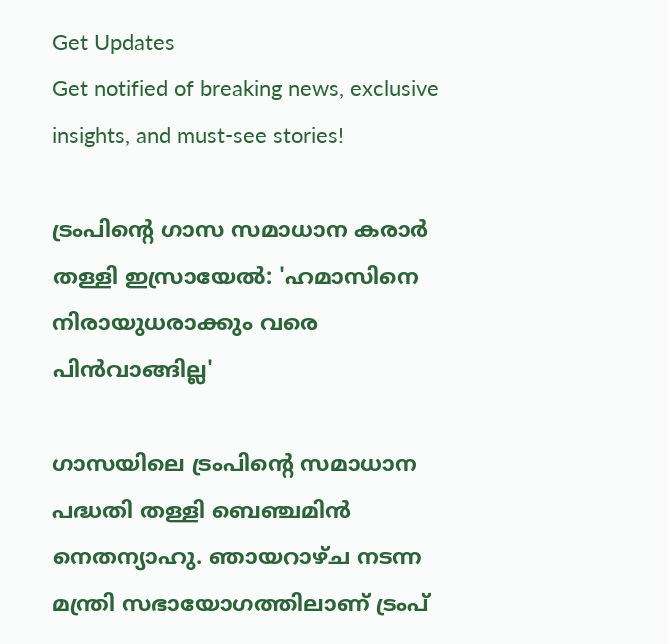Get Updates
Get notified of breaking news, exclusive insights, and must-see stories!

ട്രംപിൻ്റെ ഗാസ സമാധാന കരാർ തള്ളി ഇസ്രായേൽ: 'ഹമാസിനെ നിരായുധരാക്കും വരെ പിൻവാങ്ങില്ല'

ഗാസയിലെ ട്രംപിന്റെ സമാധാന പദ്ധതി തള്ളി ബെഞ്ചമിൻ നെതന്യാഹു. ഞായറാഴ്ച നടന്ന മന്ത്രി സഭായോഗത്തിലാണ് ട്രംപ്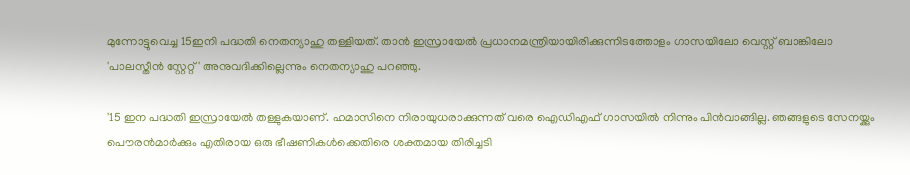മുന്നോട്ടുവെച്ച 15ഇനി പദ്ധതി നെതന്യാഹു തള്ളിയത്. താൻ ഇസ്രായേൽ പ്രധാനമന്ത്രിയായിരിക്കുന്നിടത്തോളം ഗാസയിലോ വെസ്റ്റ് ബാങ്കിലോ 'പാലസ്തീൻ സ്റ്റേറ്റ്' അനുവദിക്കില്ലെന്നും നെതന്യാഹു പറഞ്ഞു.

'15 ഇന പദ്ധതി ഇസ്രായേൽ തള്ളുകയാണ്. ഹമാസിനെ നിരായുധരാക്കുന്നത് വരെ ഐഡിഎഫ് ഗാസയിൽ നിന്നും പിൻവാങ്ങില്ല. ഞങ്ങളുടെ സേനയ്ക്കും പൌരൻമാർക്കും എതിരായ ഒരു ഭീഷണികൾക്കെതിരെ ശക്തമായ തിരിച്ചടി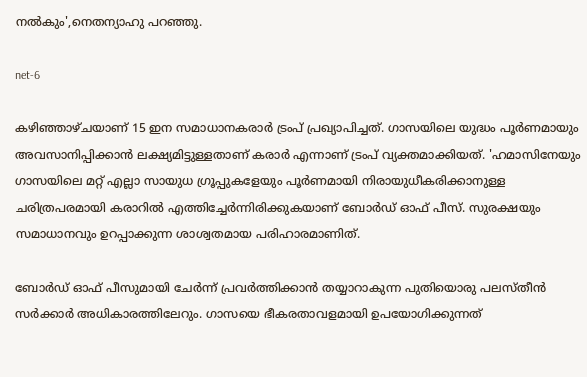നൽകും',നെതന്യാഹു പറഞ്ഞു.

net-6

കഴിഞ്ഞാഴ്ചയാണ് 15 ഇന സമാധാനകരാർ ട്രംപ് പ്രഖ്യാപിച്ചത്. ഗാസയിലെ യുദ്ധം പൂർണമായും അവസാനിപ്പിക്കാൻ ലക്ഷ്യമിട്ടുള്ളതാണ് കരാർ എന്നാണ് ട്രംപ് വ്യക്തമാക്കിയത്. 'ഹമാസിനേയും ഗാസയിലെ മറ്റ് എല്ലാ സായുധ ഗ്രൂപ്പുകളേയും പൂർണമായി നിരായുധീകരിക്കാനുള്ള ചരിത്രപരമായി കരാറിൽ എത്തിച്ചേർന്നിരിക്കുകയാണ് ബോർഡ് ഓഫ് പീസ്. സുരക്ഷയും സമാധാനവും ഉറപ്പാക്കുന്ന ശാശ്വതമായ പരിഹാരമാണിത്.

ബോർഡ് ഓഫ് പീസുമായി ചേർന്ന് പ്രവർത്തിക്കാൻ തയ്യാറാകുന്ന പുതിയൊരു പലസ്തീൻ സർക്കാർ അധികാരത്തിലേറും. ഗാസയെ ഭീകരതാവളമായി ഉപയോഗിക്കുന്നത്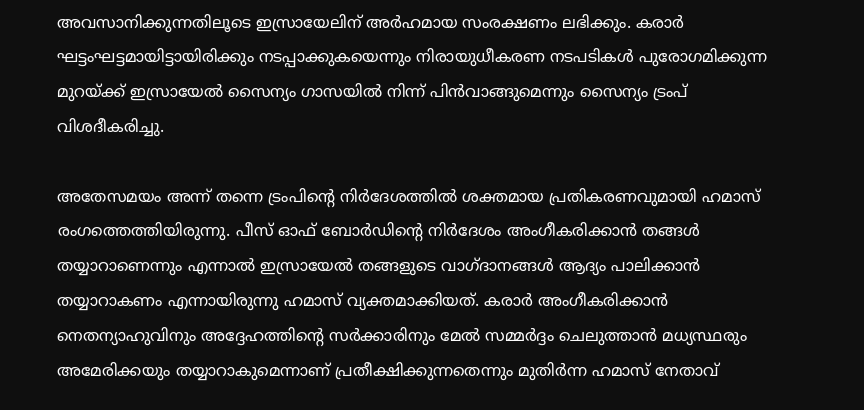അവസാനിക്കുന്നതിലൂടെ ഇസ്രായേലിന് അർഹമായ സംരക്ഷണം ലഭിക്കും. കരാർ ഘട്ടംഘട്ടമായിട്ടായിരിക്കും നടപ്പാക്കുകയെന്നും നിരായുധീകരണ നടപടികൾ പുരോഗമിക്കുന്ന മുറയ്ക്ക് ഇസ്രായേൽ സൈന്യം ഗാസയിൽ നിന്ന് പിൻവാങ്ങുമെന്നും സൈന്യം ട്രംപ് വിശദീകരിച്ചു.

അതേസമയം അന്ന് തന്നെ ട്രംപിൻ്റെ നിർദേശത്തിൽ ശക്തമായ പ്രതികരണവുമായി ഹമാസ് രംഗത്തെത്തിയിരുന്നു. പീസ് ഓഫ് ബോർഡിൻ്റെ നിർദേശം അംഗീകരിക്കാൻ തങ്ങൾ തയ്യാറാണെന്നും എന്നാൽ ഇസ്രായേൽ തങ്ങളുടെ വാഗ്ദാനങ്ങൾ ആദ്യം പാലിക്കാൻ തയ്യാറാകണം എന്നായിരുന്നു ഹമാസ് വ്യക്തമാക്കിയത്. കരാർ അംഗീകരിക്കാൻ നെതന്യാഹുവിനും അദ്ദേഹത്തിന്റെ സർക്കാരിനും മേൽ സമ്മർദ്ദം ചെലുത്താൻ മധ്യസ്ഥരും അമേരിക്കയും തയ്യാറാകുമെന്നാണ് പ്രതീക്ഷിക്കുന്നതെന്നും മുതിർന്ന ഹമാസ് നേതാവ്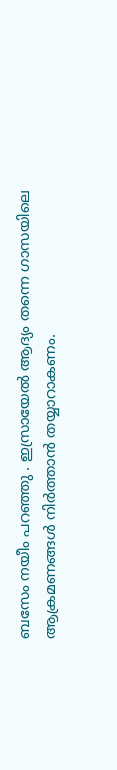ബസേം നയീം പറഞ്ഞു . ഇസ്രായേൽ ആദ്യം തന്നെ ഗാസയിലെ ആക്രമണങ്ങൾ നിർത്താൻ തയ്യാറാകണം.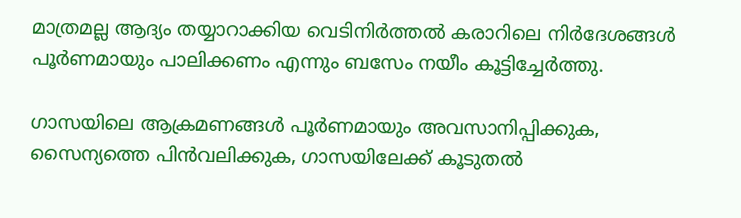മാത്രമല്ല ആദ്യം തയ്യാറാക്കിയ വെടിനിർത്തൽ കരാറിലെ നിർദേശങ്ങൾ പൂർണമായും പാലിക്കണം എന്നും ബസേം നയീം കൂട്ടിച്ചേർത്തു.

ഗാസയിലെ ആക്രമണങ്ങൾ പൂർണമായും അവസാനിപ്പിക്കുക, സൈന്യത്തെ പിൻവലിക്കുക, ഗാസയിലേക്ക് കൂടുതൽ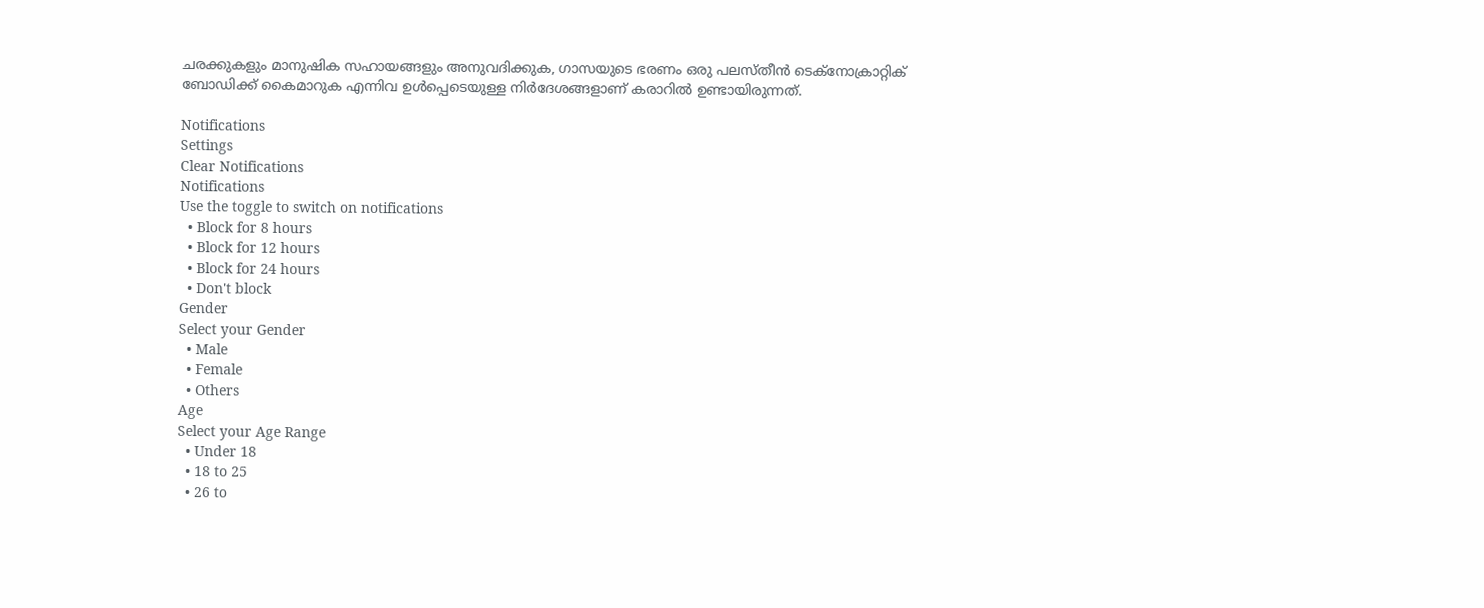ചരക്കുകളും മാനുഷിക സഹായങ്ങളും അനുവദിക്കുക, ഗാസയുടെ ഭരണം ഒരു പലസ്തീൻ ടെക്നോക്രാറ്റിക് ബോഡിക്ക് കൈമാറുക എന്നിവ ഉൾപ്പെടെയുള്ള നിർദേശങ്ങളാണ് കരാറിൽ ഉണ്ടായിരുന്നത്.

Notifications
Settings
Clear Notifications
Notifications
Use the toggle to switch on notifications
  • Block for 8 hours
  • Block for 12 hours
  • Block for 24 hours
  • Don't block
Gender
Select your Gender
  • Male
  • Female
  • Others
Age
Select your Age Range
  • Under 18
  • 18 to 25
  • 26 to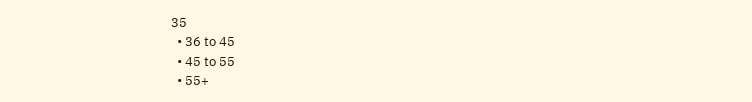35
  • 36 to 45
  • 45 to 55
  • 55+